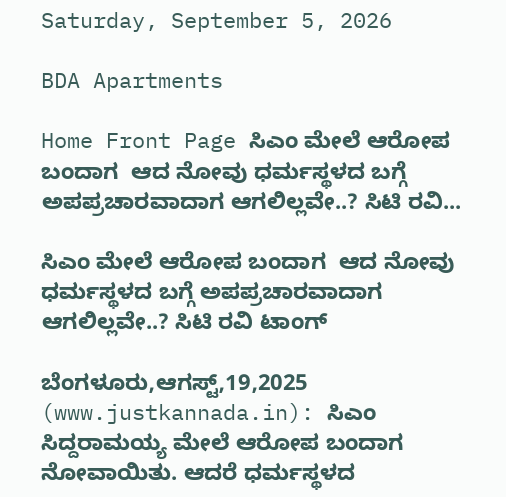Saturday, September 5, 2026

BDA Apartments

Home Front Page ಸಿಎಂ ಮೇಲೆ ಆರೋಪ ಬಂದಾಗ  ಆದ ನೋವು ಧರ್ಮಸ್ಥಳದ ಬಗ್ಗೆ ಅಪಪ್ರಚಾರವಾದಾಗ ಆಗಲಿಲ್ಲವೇ..? ಸಿಟಿ ರವಿ...

ಸಿಎಂ ಮೇಲೆ ಆರೋಪ ಬಂದಾಗ  ಆದ ನೋವು ಧರ್ಮಸ್ಥಳದ ಬಗ್ಗೆ ಅಪಪ್ರಚಾರವಾದಾಗ ಆಗಲಿಲ್ಲವೇ..? ಸಿಟಿ ರವಿ ಟಾಂಗ್

ಬೆಂಗಳೂರು,ಆಗಸ್ಟ್,19,2025 (www.justkannada.in): ಸಿಎಂ ಸಿದ್ದರಾಮಯ್ಯ ಮೇಲೆ ಆರೋಪ ಬಂದಾಗ ನೋವಾಯಿತು. ಆದರೆ ಧರ್ಮಸ್ಥಳದ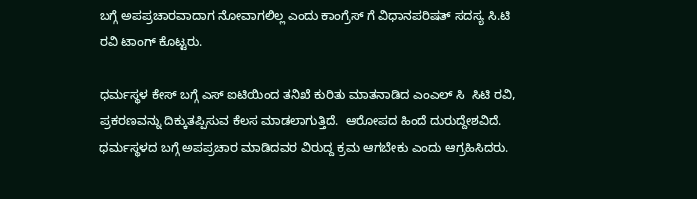ಬಗ್ಗೆ ಅಪಪ್ರಚಾರವಾದಾಗ ನೋವಾಗಲಿಲ್ಲ ಎಂದು ಕಾಂಗ್ರೆಸ್ ಗೆ ವಿಧಾನಪರಿಷತ್ ಸದಸ್ಯ ಸಿ.ಟಿ ರವಿ ಟಾಂಗ್ ಕೊಟ್ಟರು.

ಧರ್ಮಸ್ಥಳ ಕೇಸ್ ಬಗ್ಗೆ ಎಸ್ ಐಟಿಯಿಂದ ತನಿಖೆ ಕುರಿತು ಮಾತನಾಡಿದ ಎಂಎಲ್ ಸಿ  ಸಿಟಿ ರವಿ,  ಪ್ರಕರಣವನ್ನು ದಿಕ್ಕುತಪ್ಪಿಸುವ ಕೆಲಸ ಮಾಡಲಾಗುತ್ತಿದೆ.  ಆರೋಪದ ಹಿಂದೆ ದುರುದ್ದೇಶವಿದೆ. ಧರ್ಮಸ್ಥಳದ ಬಗ್ಗೆ ಅಪಪ್ರಚಾರ ಮಾಡಿದವರ ವಿರುದ್ದ ಕ್ರಮ ಆಗಬೇಕು ಎಂದು ಆಗ್ರಹಿಸಿದರು.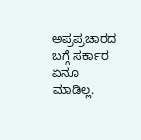ಅಪ್ರಪ್ರಚಾರದ ಬಗ್ಗೆ ಸರ್ಕಾರ ಏನೂ ಮಾಡಿಲ್ಲ.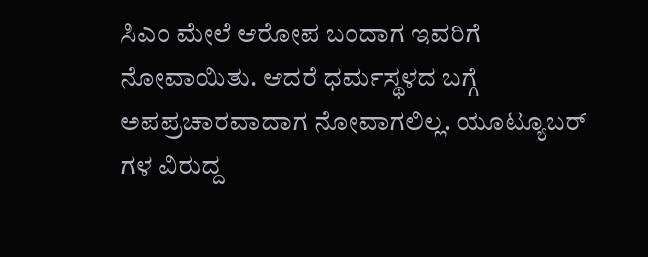ಸಿಎಂ ಮೇಲೆ ಆರೋಪ ಬಂದಾಗ ಇವರಿಗೆ ನೋವಾಯಿತು. ಆದರೆ ಧರ್ಮಸ್ಥಳದ ಬಗ್ಗೆ ಅಪಪ್ರಚಾರವಾದಾಗ ನೋವಾಗಲಿಲ್ಲ. ಯೂಟ್ಯೂಬರ್ ಗಳ ವಿರುದ್ದ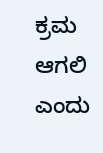ಕ್ರಮ ಆಗಲಿ  ಎಂದು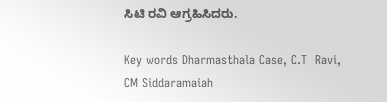ಸಿಟಿ ರವಿ ಆಗ್ರಹಿಸಿದರು.

Key words Dharmasthala Case, C.T  Ravi, CM Siddaramaiah